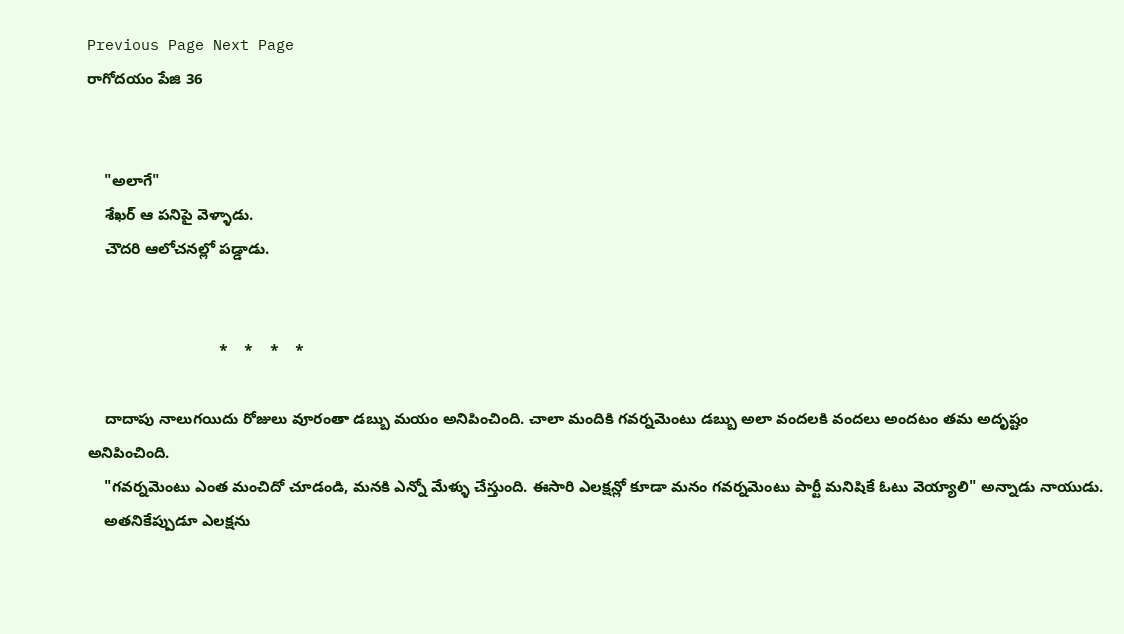Previous Page Next Page
రాగోదయం పేజి 36


    "అలాగే"
    శేఖర్ ఆ పనిపై వెళ్ళాడు.
    చౌదరి ఆలోచనల్లో పడ్డాడు.


                               *    *    *    *

    దాదాపు నాలుగయిదు రోజులు వూరంతా డబ్బు మయం అనిపించింది. చాలా మందికి గవర్నమెంటు డబ్బు అలా వందలకి వందలు అందటం తమ అదృష్టం అనిపించింది.
    "గవర్నమెంటు ఎంత మంచిదో చూడండి, మనకి ఎన్నో మేళ్ళు చేస్తుంది. ఈసారి ఎలక్షన్లో కూడా మనం గవర్నమెంటు పార్టీ మనిషికే ఓటు వెయ్యాలి" అన్నాడు నాయుడు.
    అతనికేప్పుడూ ఎలక్షను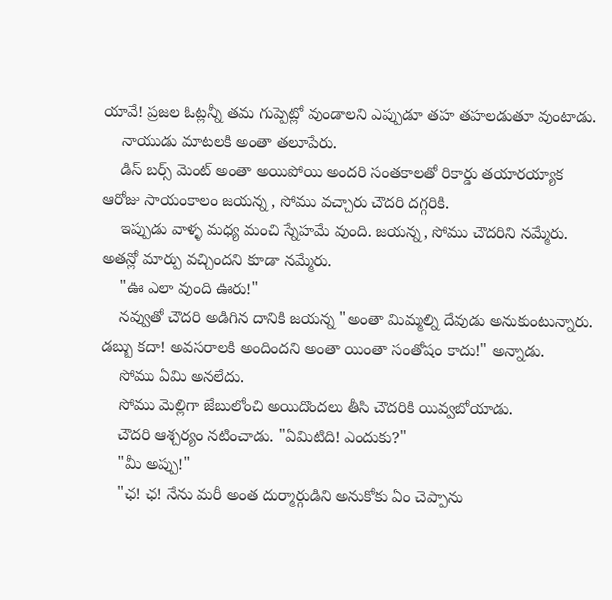యావే! ప్రజల ఓట్లన్నీ తమ గుప్పెట్లో వుండాలని ఎప్పుడూ తహ తహలడుతూ వుంటాడు.
    నాయుడు మాటలకి అంతా తలూపేరు.
    డిస్ బర్స్ మెంట్ అంతా అయిపోయి అందరి సంతకాలతో రికార్డు తయారయ్యాక ఆరోజు సాయంకాలం జయన్న , సోము వచ్చారు చౌదరి దగ్గరికి.
    ఇప్పుడు వాళ్ళ మధ్య మంచి స్నేహమే వుంది. జయన్న, సోము చౌదరిని నమ్మేరు. అతన్లో మార్పు వచ్చిందని కూడా నమ్మేరు.
    "ఊ ఎలా వుంది ఊరు!"
    నవ్వుతో చౌదరి అడిగిన దానికి జయన్న "అంతా మిమ్మల్ని దేవుడు అనుకుంటున్నారు. డబ్బు కదా! అవసరాలకి అందిందని అంతా యింతా సంతోషం కాదు!" అన్నాడు.
    సోము ఏమి అనలేదు.
    సోము మెల్లిగా జేబులోంచి అయిదొందలు తీసి చౌదరికి యివ్వబోయాడు.
    చౌదరి ఆశ్చర్యం నటించాడు. "ఏమిటిది! ఎందుకు?"
    "మీ అప్పు!"
    "ఛ! ఛ! నేను మరీ అంత దుర్మార్గుడిని అనుకోకు ఏం చెప్పాను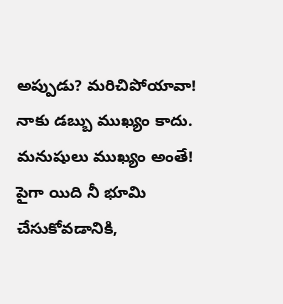అప్పుడు? మరిచిపోయావా! నాకు డబ్బు ముఖ్యం కాదు. మనుషులు ముఖ్యం అంతే! పైగా యిది నీ భూమి చేసుకోవడానికి,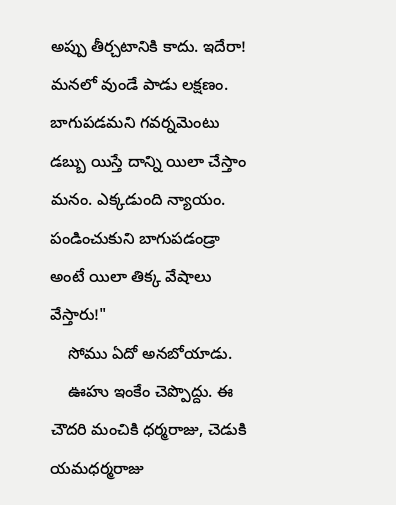అప్పు తీర్చటానికి కాదు. ఇదేరా! మనలో వుండే పాడు లక్షణం. బాగుపడమని గవర్నమెంటు డబ్బు యిస్తే దాన్ని యిలా చేస్తాం మనం. ఎక్కడుంది న్యాయం. పండించుకుని బాగుపడండ్రా అంటే యిలా తిక్క వేషాలు వేస్తారు!"
    సోము ఏదో అనబోయాడు.
    ఊహు ఇంకేం చెప్పొద్దు. ఈ చౌదరి మంచికి ధర్మరాజు, చెడుకి యమధర్మరాజు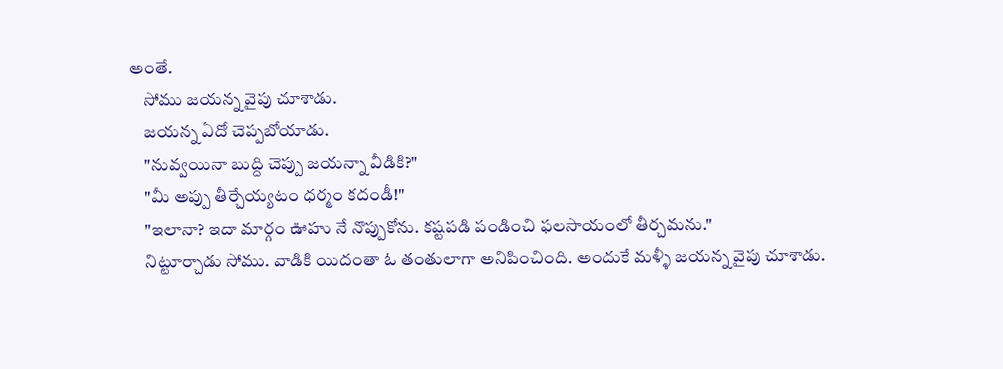అంతే.
    సోము జయన్న వైపు చూశాడు.
    జయన్న ఏదో చెప్పబోయాడు.
    "నువ్వయినా బుద్ది చెప్పు జయన్నా వీడికి?"
    "మీ అప్పు తీర్చేయ్యటం ధర్మం కదండీ!"
    "ఇలానా? ఇదా మార్గం ఊహు నే నొప్పుకోను. కష్టపడి పండించి ఫలసాయంలో తీర్చమను."
    నిట్టూర్చాడు సోము. వాడికి యిదంతా ఓ తంతులాగా అనిపించింది. అందుకే మళ్ళీ జయన్న వైపు చూశాడు.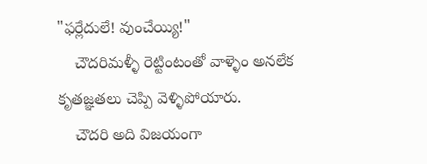"ఫర్లేదులే! వుంచేయ్యి!"
    చౌదరిమళ్ళీ రెట్టింటంతో వాళ్ళెం అనలేక కృతజ్ఞతలు చెప్పి వెళ్ళిపోయారు.
    చౌదరి అది విజయంగా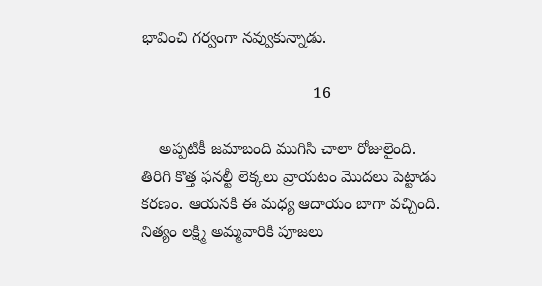భావించి గర్వంగా నవ్వుకున్నాడు.

                                      16

    అప్పటికీ జమాబంది ముగిసి చాలా రోజులైంది. తిరిగి కొత్త ఫనల్టీ లెక్కలు వ్రాయటం మొదలు పెట్టాడు కరణం. ఆయనకి ఈ మధ్య ఆదాయం బాగా వచ్చింది. నిత్యం లక్ష్మి అమ్మవారికి పూజలు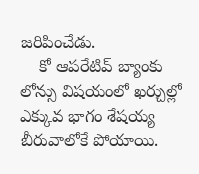జరిపించేడు.
    కో ఆపరేటివ్ బ్యాంకు లోన్సు విషయంలో ఖర్చుల్లో ఎక్కువ భాగం శేషయ్య బీరువాలోకే పోయాయి.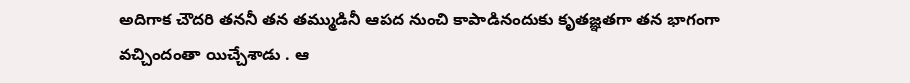అదిగాక చౌదరి తననీ తన తమ్ముడినీ ఆపద నుంచి కాపాడినందుకు కృతజ్ఞతగా తన భాగంగా వచ్చిందంతా యిచ్చేశాడు . ఆ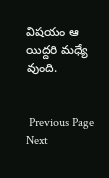విషయం ఆ యిద్దరి మధ్యే వుంది.


 Previous Page Next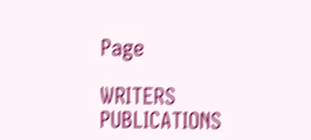Page

WRITERS
PUBLICATIONS